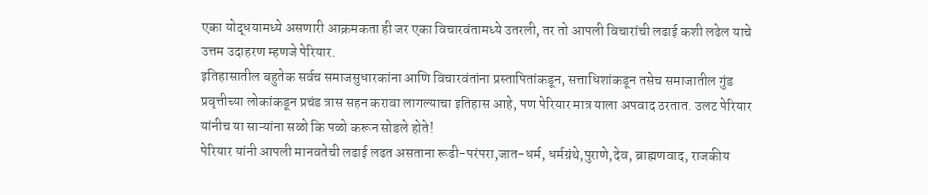एका योद्धयामध्ये असणारी आक्रमकता ही जर एका विचारवंतामध्ये उतरली, तर तो आपली विचारांची लढाई कशी लढेल याचे उत्तम उदाहरण म्हणजे पेरियार.
इतिहासातील बहुतेक सर्वच समाजसुधारकांना आणि विचारवंतांना प्रस्तापितांकडून, सत्ताधिशांकडून तसेच समाजातील गुंड प्रवृत्तीच्या लोकांकडून प्रचंड त्रास सहन करावा लागल्याचा इतिहास आहे, पण पेरियार मात्र याला अपवाद ठरतात. उलट पेरियार यांनीच या साऱ्यांना सळो कि पळो करून सोडले होते!
पेरियार यांनी आपली मानवतेची लढाई लढत असताना रूढी-परंपरा,जात-धर्म, धर्मग्रंथे,पुराणे,देव, ब्राह्मणवाद, राजकीय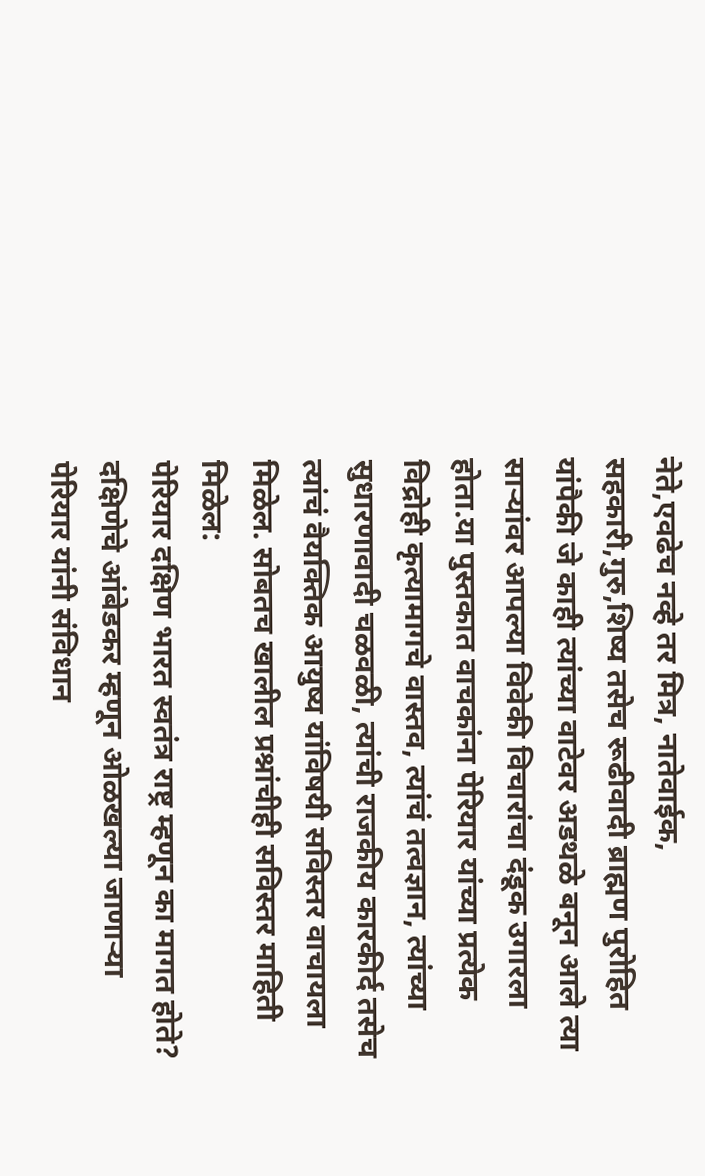नेते,एवढेच नव्हे तर मित्र, नातेवाईक, सहकारी,गुरु,शिष्य तसेच रूढीवादी ब्राह्मण पुरोहित यांपैकी जे काही त्यांच्या वाटेवर अडथळे बनून आले त्या साऱ्यांवर आपल्या विवेकी विचारांचा दंडूक उगारला होता.या पुस्तकात वाचकांना पेरियार यांच्या प्रत्येक विद्रोही कृत्यामागचे वास्तव, त्यांचं तत्वज्ञान, त्यांच्या सुधारणावादी चळवळी, त्यांची राजकीय कारकीर्द तसेच त्यांचं वैयक्तिक आयुष्य यांविषयी सविस्तर वाचायला मिळेल. सोबतच खालील प्रश्नांचीही सविस्तर माहिती मिळेल:
पेरियार दक्षिण भारत स्वतंत्र राष्ट्र म्हणून का मागत होते?
दक्षिणेचे आंबेडकर म्हणून ओळखल्या जाणाऱ्या पेरियार यांनी संविधान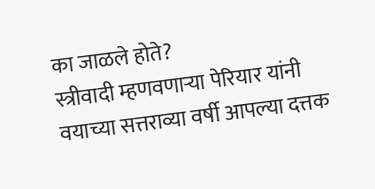का जाळले होते?
स्त्रीवादी म्हणवणाऱ्या पेरियार यांनी वयाच्या सत्तराव्या वर्षी आपल्या दत्तक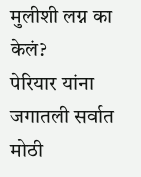मुलीशी लग्न का केलं?
पेरियार यांना जगातली सर्वात मोठी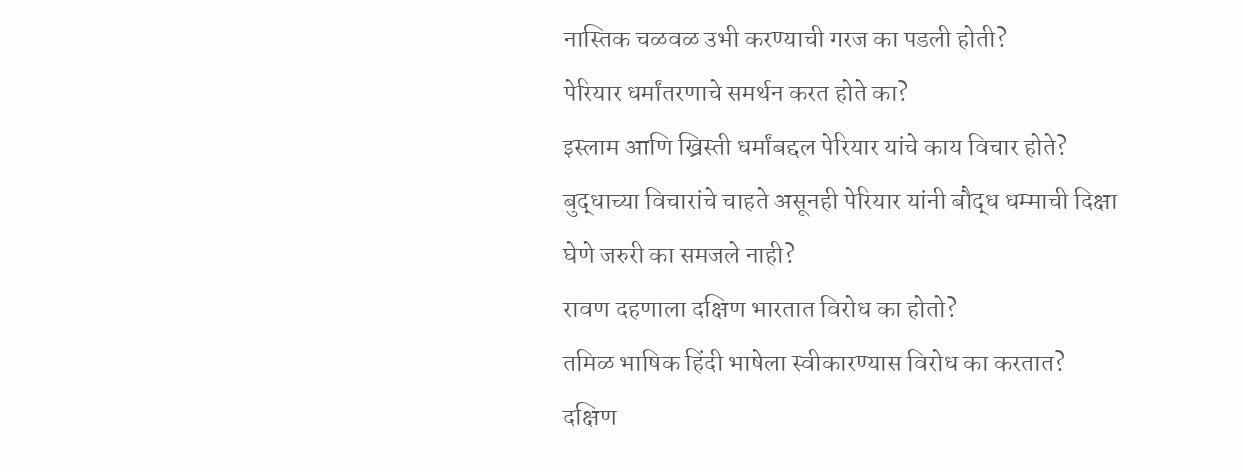नास्तिक चळवळ उभी करण्याची गरज का पडली होती?
पेरियार धर्मांतरणाचे समर्थन करत होते का?
इस्लाम आणि ख्रिस्ती धर्मांबद्दल पेरियार यांचे काय विचार होते?
बुद्धाच्या विचारांचे चाहते असूनही पेरियार यांनी बौद्ध धम्माची दिक्षा घेणे जरुरी का समजले नाही?
रावण दहणाला दक्षिण भारतात विरोध का होतो?
तमिळ भाषिक हिंदी भाषेला स्वीकारण्यास विरोध का करतात?
दक्षिण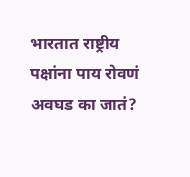भारतात राष्ट्रीय पक्षांना पाय रोवणं अवघड का जातं?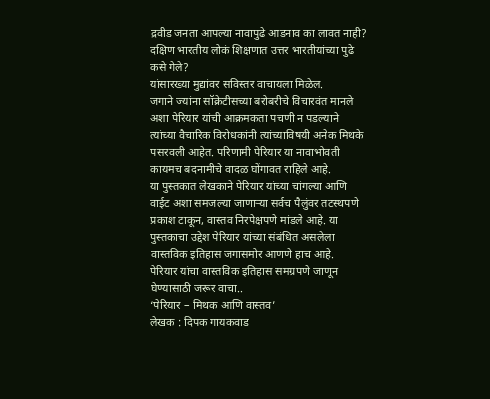द्रवीड जनता आपल्या नावापुढे आडनाव का लावत नाही?
दक्षिण भारतीय लोकं शिक्षणात उत्तर भारतीयांच्या पुढे कसे गेले?
यांसारख्या मुद्यांवर सविस्तर वाचायला मिळेल.
जगाने ज्यांना सॉक्रेटीसच्या बरोबरीचे विचारवंत मानले अशा पेरियार यांची आक्रमकता पचणी न पडल्याने त्यांच्या वैचारिक विरोधकांनी त्यांच्याविषयी अनेक मिथके पसरवली आहेत. परिणामी पेरियार या नावाभोवती कायमच बदनामीचे वादळ घोंगावत राहिले आहे.
या पुस्तकात लेखकाने पेरियार यांच्या चांगल्या आणि वाईट अशा समजल्या जाणाऱ्या सर्वच पैलुंवर तटस्थपणे प्रकाश टाकून, वास्तव निरपेक्षपणे मांडले आहे. या पुस्तकाचा उद्देश पेरियार यांच्या संबंधित असलेला वास्तविक इतिहास जगासमोर आणणे हाच आहे.
पेरियार यांचा वास्तविक इतिहास समग्रपणे जाणून घेण्यासाठी जरूर वाचा..
‘पेरियार – मिथक आणि वास्तव’
लेखक : दिपक गायकवाड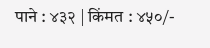पाने : ४३२ | किंमत : ४५०/-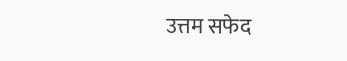उत्तम सफेद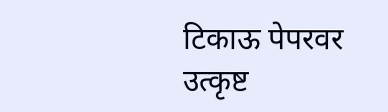टिकाऊ पेपरवर उत्कृष्ट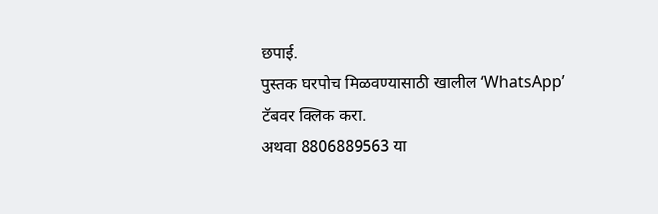छपाई.
पुस्तक घरपोच मिळवण्यासाठी खालील ‘WhatsApp’ टॅबवर क्लिक करा.
अथवा 8806889563 या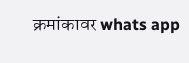क्रमांकावर whats app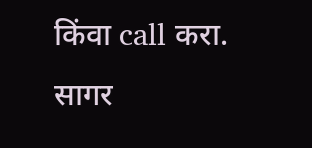किंवा call करा.
सागर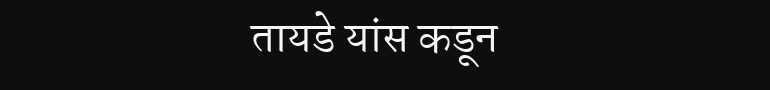तायडे यांस कडून